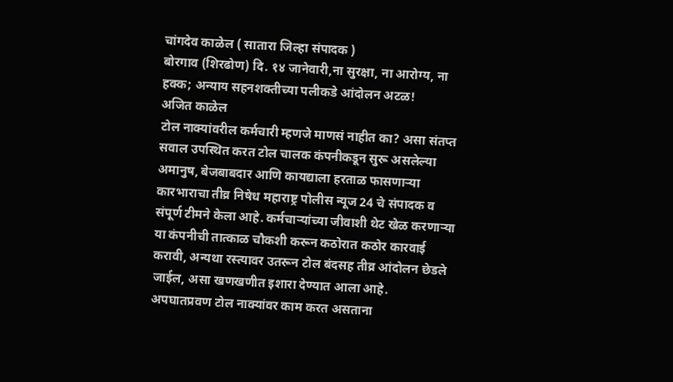चांगदेव काळेल ( सातारा जिल्हा संपादक )
बोरगाव (शिरढोण) दि. १४ जानेवारी,ना सुरक्षा, ना आरोग्य, ना हक्क; अन्याय सहनशक्तीच्या पलीकडे आंदोलन अटळ!
अजित काळेल
टोल नाक्यांवरील कर्मचारी म्हणजे माणसं नाहीत का? असा संतप्त सवाल उपस्थित करत टोल चालक कंपनीकडून सुरू असलेल्या अमानुष, बेजबाबदार आणि कायद्याला हरताळ फासणाऱ्या कारभाराचा तीव्र निषेध महाराष्ट्र पोलीस न्यूज 24 चे संपादक व संपूर्ण टीमने केला आहे. कर्मचाऱ्यांच्या जीवाशी थेट खेळ करणाऱ्या या कंपनीची तात्काळ चौकशी करून कठोरात कठोर कारवाई करावी, अन्यथा रस्त्यावर उतरून टोल बंदसह तीव्र आंदोलन छेडले जाईल, असा खणखणीत इशारा देण्यात आला आहे.
अपघातप्रवण टोल नाक्यांवर काम करत असताना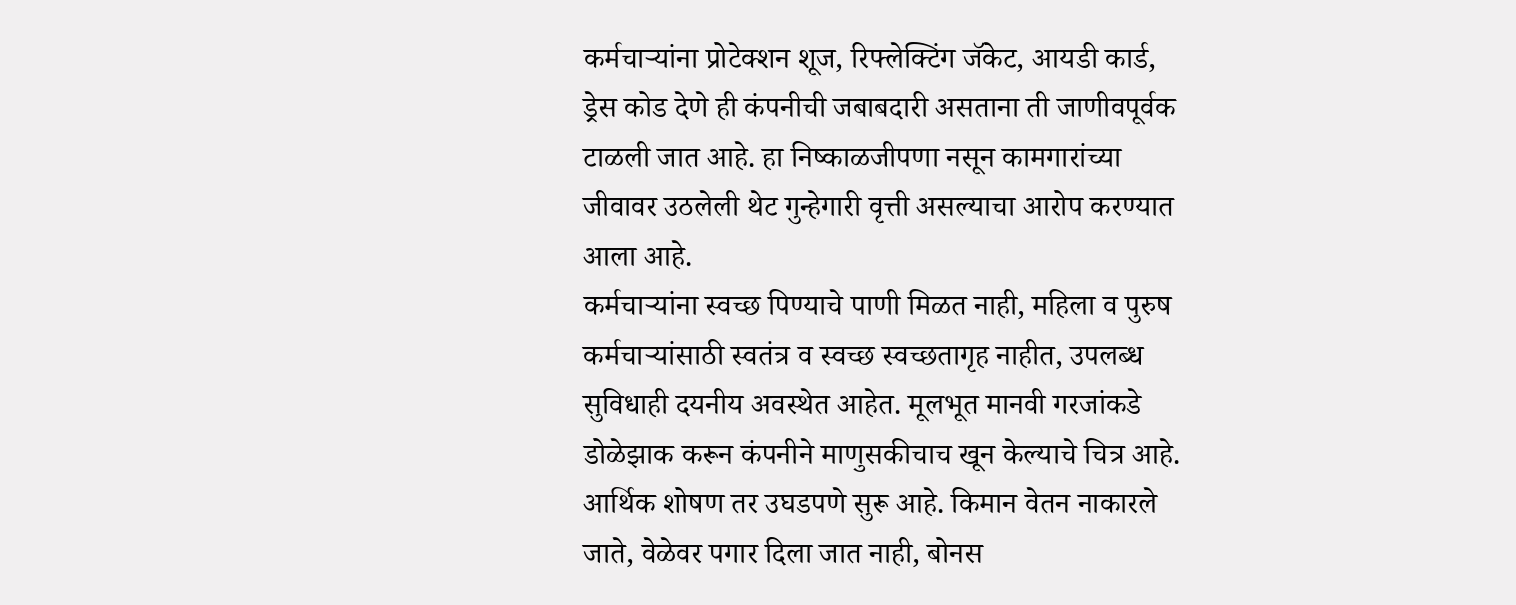कर्मचाऱ्यांना प्रोटेक्शन शूज, रिफ्लेक्टिंग जॅकेट, आयडी कार्ड, ड्रेस कोड देणे ही कंपनीची जबाबदारी असताना ती जाणीवपूर्वक टाळली जात आहे. हा निष्काळजीपणा नसून कामगारांच्या जीवावर उठलेली थेट गुन्हेगारी वृत्ती असल्याचा आरोप करण्यात आला आहे.
कर्मचाऱ्यांना स्वच्छ पिण्याचे पाणी मिळत नाही, महिला व पुरुष कर्मचाऱ्यांसाठी स्वतंत्र व स्वच्छ स्वच्छतागृह नाहीत, उपलब्ध सुविधाही दयनीय अवस्थेत आहेत. मूलभूत मानवी गरजांकडे डोळेझाक करून कंपनीने माणुसकीचाच खून केल्याचे चित्र आहे.
आर्थिक शोषण तर उघडपणे सुरू आहे. किमान वेतन नाकारले जाते, वेळेवर पगार दिला जात नाही, बोनस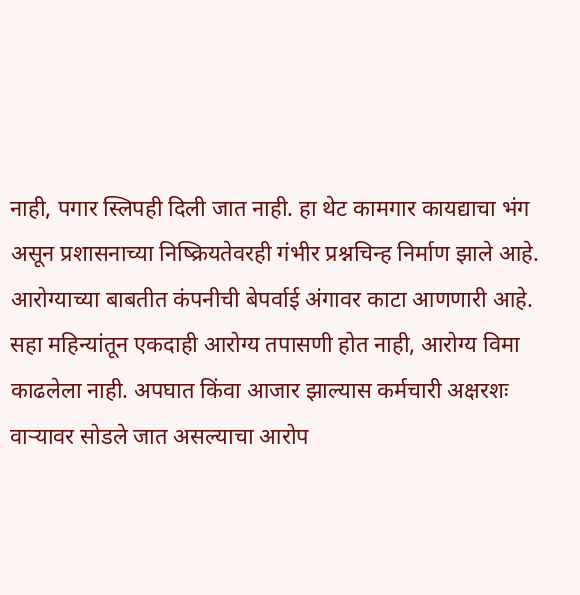नाही, पगार स्लिपही दिली जात नाही. हा थेट कामगार कायद्याचा भंग असून प्रशासनाच्या निष्क्रियतेवरही गंभीर प्रश्नचिन्ह निर्माण झाले आहे.
आरोग्याच्या बाबतीत कंपनीची बेपर्वाई अंगावर काटा आणणारी आहे. सहा महिन्यांतून एकदाही आरोग्य तपासणी होत नाही, आरोग्य विमा काढलेला नाही. अपघात किंवा आजार झाल्यास कर्मचारी अक्षरशः वाऱ्यावर सोडले जात असल्याचा आरोप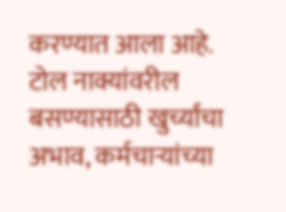करण्यात आला आहे.
टोल नाक्यांवरील बसण्यासाठी खुर्च्यांचा अभाव, कर्मचाऱ्यांच्या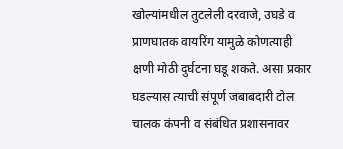खोल्यांमधील तुटलेली दरवाजे, उघडे व प्राणघातक वायरिंग यामुळे कोणत्याही क्षणी मोठी दुर्घटना घडू शकते. असा प्रकार घडल्यास त्याची संपूर्ण जबाबदारी टोल चालक कंपनी व संबंधित प्रशासनावर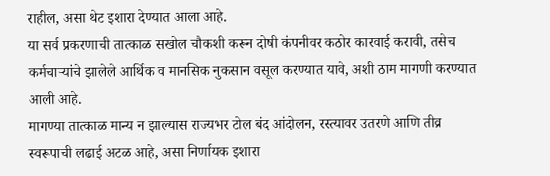राहील, असा थेट इशारा देण्यात आला आहे.
या सर्व प्रकरणाची तात्काळ सखोल चौकशी करून दोषी कंपनीवर कठोर कारवाई करावी, तसेच कर्मचाऱ्यांचे झालेले आर्थिक व मानसिक नुकसान वसूल करण्यात यावे, अशी ठाम मागणी करण्यात आली आहे.
मागण्या तात्काळ मान्य न झाल्यास राज्यभर टोल बंद आंदोलन, रस्त्यावर उतरणे आणि तीव्र स्वरूपाची लढाई अटळ आहे, असा निर्णायक इशारा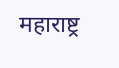महाराष्ट्र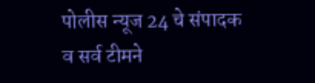पोलीस न्यूज 24 चे संपादक व सर्व टीमने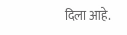दिला आहे.